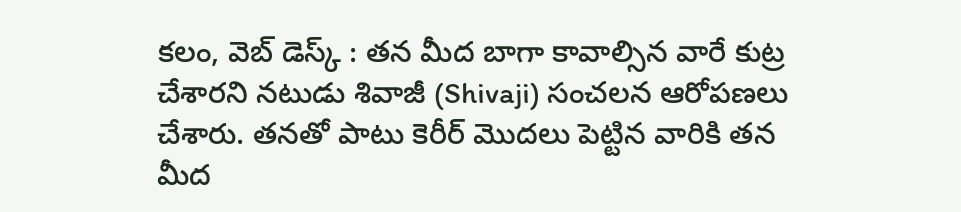కలం, వెబ్ డెస్క్ : తన మీద బాగా కావాల్సిన వారే కుట్ర చేశారని నటుడు శివాజీ (Shivaji) సంచలన ఆరోపణలు చేశారు. తనతో పాటు కెరీర్ మొదలు పెట్టిన వారికి తన మీద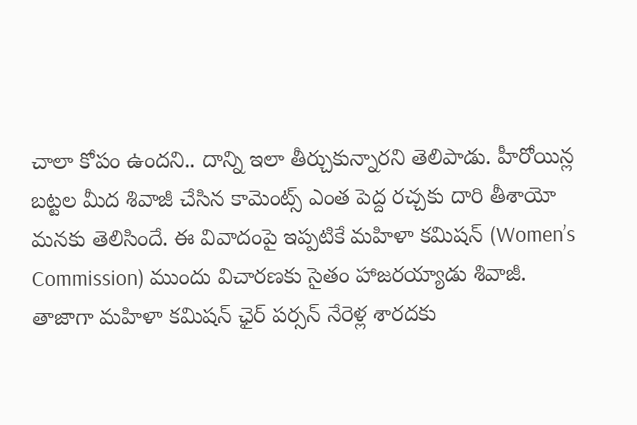చాలా కోపం ఉందని.. దాన్ని ఇలా తీర్చుకున్నారని తెలిపాడు. హీరోయిన్ల బట్టల మీద శివాజీ చేసిన కామెంట్స్ ఎంత పెద్ద రచ్చకు దారి తీశాయో మనకు తెలిసిందే. ఈ వివాదంపై ఇప్పటికే మహిళా కమిషన్ (Women’s Commission) ముందు విచారణకు సైతం హాజరయ్యాడు శివాజీ. తాజాగా మహిళా కమిషన్ ఛైర్ పర్సన్ నేరెళ్ల శారదకు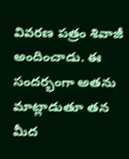వివరణ పత్రం శివాజీ అందించాడు. ఈ సందర్భంగా అతను మాట్లాడుతూ తన మీద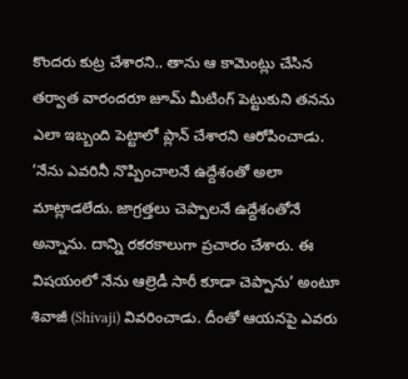కొందరు కుట్ర చేశారని.. తాను ఆ కామెంట్లు చేసిన తర్వాత వారందరూ జూమ్ మీటింగ్ పెట్టుకుని తనను ఎలా ఇబ్బంది పెట్టాలో ప్లాన్ చేశారని ఆరోపించాడు.
‘నేను ఎవరినీ నొప్పించాలనే ఉద్దేశంతో అలా మాట్లాడలేదు. జాగ్రత్తలు చెప్పాలనే ఉద్దేశంతోనే అన్నాను. దాన్ని రకరకాలుగా ప్రచారం చేశారు. ఈ విషయంలో నేను ఆల్రెడీ సారీ కూడా చెప్పాను’ అంటూ శివాజీ (Shivaji) వివరించాడు. దీంతో ఆయనపై ఎవరు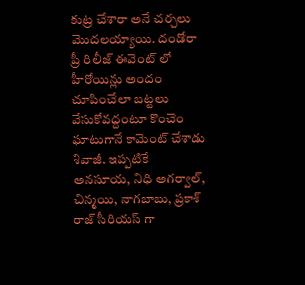కుట్ర చేశారా అనే చర్చలు మొదలయ్యాయి. దండోరా ప్రీ రిలీజ్ ఈవెంట్ లో హీరోయిన్లు అందం చూపించేలా బట్టలు వేసుకోవద్దంటూ కొంచెం ఘాటుగానే కామెంట్ చేశాడు శివాజీ. ఇప్పటికే అనసూయ, నిధి అగర్వాల్, చిన్మయి, నాగబాబు, ప్రకాశ్ రాజ్ సీరియస్ గా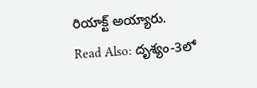రియాక్ట్ అయ్యారు.
Read Also: దృశ్యం-3లో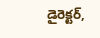డైరెక్టర్,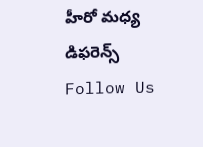హీరో మధ్య డిఫరెన్స్
Follow Us